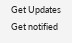Get Updates
Get notified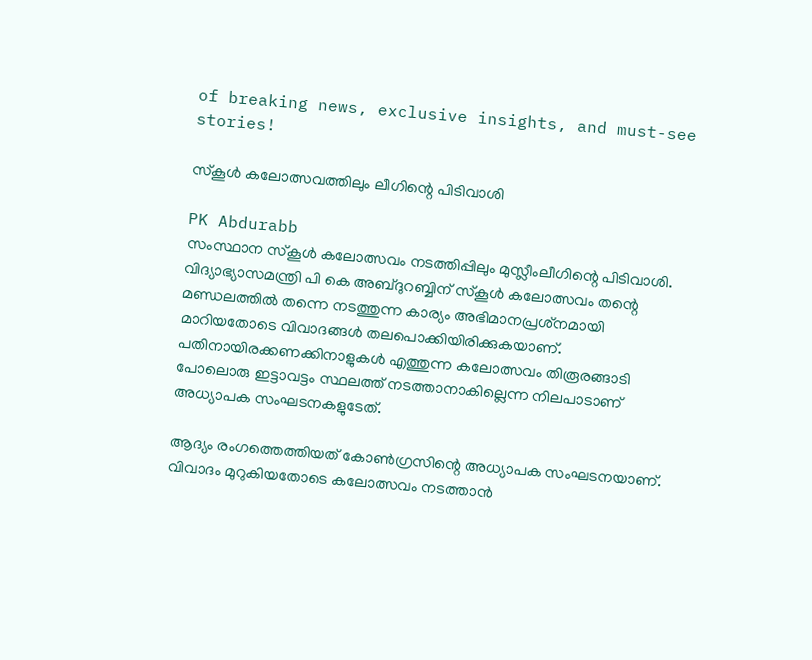of breaking news, exclusive insights, and must-see stories!

സ്‌കൂള്‍ കലോത്സവത്തിലും ലീഗിന്റെ പിടിവാശി

PK Abdurabb
സംസ്ഥാന സ്‌കൂള്‍ കലോത്സവം നടത്തിപ്പിലും മുസ്ലീംലീഗിന്റെ പിടിവാശി. വിദ്യാഭ്യാസമന്ത്രി പി കെ അബ്ദുറബ്ബിന് സ്‌കൂള്‍ കലോത്സവം തന്റെ മണ്ഡലത്തില്‍ തന്നെ നടത്തുന്ന കാര്യം അഭിമാനപ്രശ്‌നമായി മാറിയതോടെ വിവാദങ്ങള്‍ തലപൊക്കിയിരിക്കുകയാണ്. പതിനായിരക്കണക്കിനാളുകള്‍ എത്തുന്ന കലോത്സവം തിരൂരങ്ങാടി പോലൊരു ഇട്ടാവട്ടം സ്ഥലത്ത് നടത്താനാകില്ലെന്ന നിലപാടാണ് അധ്യാപക സംഘടനകളുടേത്.

ആദ്യം രംഗത്തെത്തിയത് കോണ്‍ഗ്രസിന്റെ അധ്യാപക സംഘടനയാണ്. വിവാദം മുറുകിയതോടെ കലോത്സവം നടത്താന്‍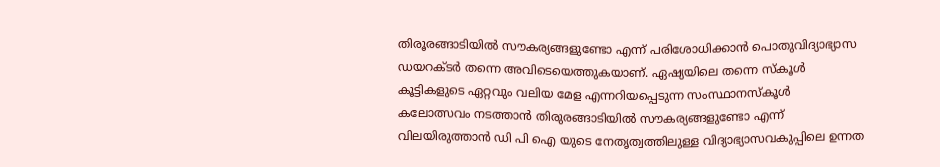തിരൂരങ്ങാടിയില്‍ സൗകര്യങ്ങളുണ്ടോ എന്ന് പരിശോധിക്കാന്‍ പൊതുവിദ്യാഭ്യാസ ഡയറക്ടര്‍ തന്നെ അവിടെയെത്തുകയാണ്. ഏഷ്യയിലെ തന്നെ സ്‌കൂള്‍ കൂട്ടികളുടെ ഏറ്റവും വലിയ മേള എന്നറിയപ്പെടുന്ന സംസ്ഥാനസ്‌കൂള്‍ കലോത്സവം നടത്താന്‍ തിരുരങ്ങാടിയില്‍ സൗകര്യങ്ങളുണ്ടോ എന്ന് വിലയിരുത്താന്‍ ഡി പി ഐ യുടെ നേതൃത്വത്തിലുള്ള വിദ്യാഭ്യാസവകുപ്പിലെ ഉന്നത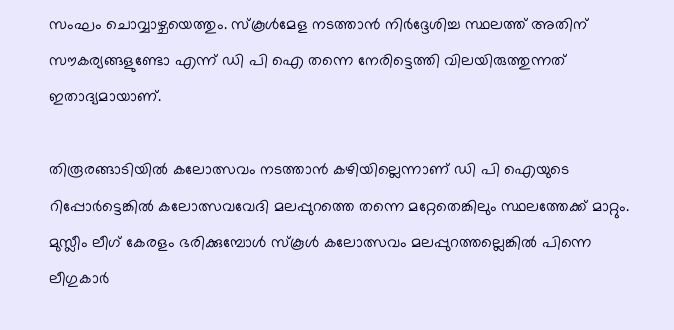സംഘം ചൊവ്വാഴ്ചയെത്തും. സ്‌കൂള്‍മേള നടത്താന്‍ നിര്‍ദ്ദേശിച്ച സ്ഥലത്ത് അതിന് സൗകര്യങ്ങളുണ്ടോ എന്ന് ഡി പി ഐ തന്നെ നേരിട്ടെത്തി വിലയിരുത്തുന്നത് ഇതാദ്യമായാണ്.

തിരൂരങ്ങാടിയില്‍ കലോത്സവം നടത്താന്‍ കഴിയില്ലെന്നാണ് ഡി പി ഐയുടെ റിപ്പോര്‍ട്ടെങ്കില്‍ കലോത്സവവേദി മലപ്പുറത്തെ തന്നെ മറ്റേതെങ്കിലും സ്ഥലത്തേക്ക് മാറ്റും. മുസ്ലീം ലീഗ് കേരളം ഭരിക്കുമ്പോള്‍ സ്‌കൂള്‍ കലോത്സവം മലപ്പുറത്തല്ലെങ്കില്‍ പിന്നെ ലീഗുകാര്‍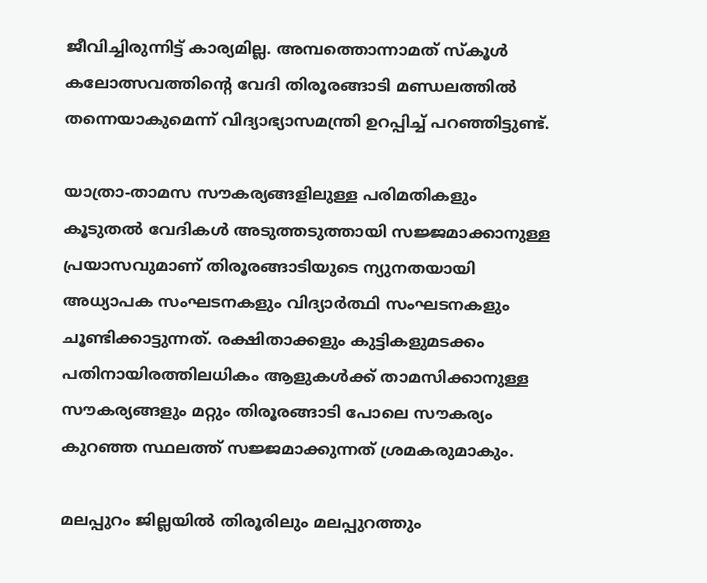ജീവിച്ചിരുന്നിട്ട് കാര്യമില്ല. അമ്പത്തൊന്നാമത് സ്‌കൂള്‍ കലോത്സവത്തിന്റെ വേദി തിരൂരങ്ങാടി മണ്ഡലത്തില്‍ തന്നെയാകുമെന്ന് വിദ്യാഭ്യാസമന്ത്രി ഉറപ്പിച്ച് പറഞ്ഞിട്ടുണ്ട്.

യാത്രാ-താമസ സൗകര്യങ്ങളിലുള്ള പരിമതികളും കൂടുതല്‍ വേദികള്‍ അടുത്തടുത്തായി സജ്ജമാക്കാനുള്ള പ്രയാസവുമാണ് തിരൂരങ്ങാടിയുടെ ന്യുനതയായി അധ്യാപക സംഘടനകളും വിദ്യാര്‍ത്ഥി സംഘടനകളും ചൂണ്ടിക്കാട്ടുന്നത്. രക്ഷിതാക്കളും കുട്ടികളുമടക്കം പതിനായിരത്തിലധികം ആളുകള്‍ക്ക് താമസിക്കാനുള്ള സൗകര്യങ്ങളും മറ്റും തിരൂരങ്ങാടി പോലെ സൗകര്യം കുറഞ്ഞ സ്ഥലത്ത് സജ്ജമാക്കുന്നത് ശ്രമകരുമാകും.

മലപ്പുറം ജില്ലയില്‍ തിരൂരിലും മലപ്പുറത്തും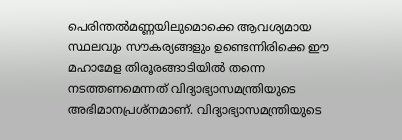പെരിന്തല്‍മണ്ണയിലുമൊക്കെ ആവശ്യമായ സ്ഥലവും സൗകര്യങ്ങളും ഉണ്ടെന്നിരിക്കെ ഈ മഹാമേള തിരൂരങ്ങാടിയില്‍ തന്നെ നടത്തണമെന്നത് വിദ്യാഭ്യാസമന്ത്രിയുടെ അഭിമാനപ്രശ്‌നമാണ്. വിദ്യാഭ്യാസമന്ത്രിയുടെ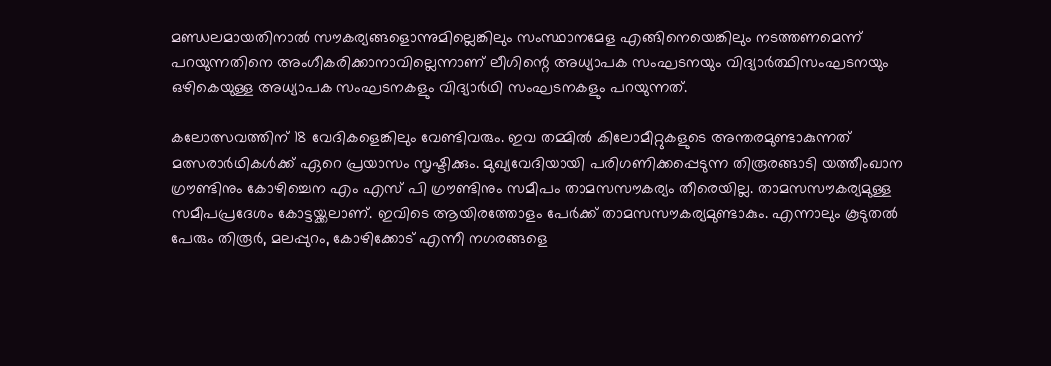മണ്ഡലമായതിനാല്‍ സൗകര്യങ്ങളൊന്നുമില്ലെങ്കിലും സംസ്ഥാനമേള എങ്ങിനെയെങ്കിലും നടത്തണമെന്ന് പറയുന്നതിനെ അംഗീകരിക്കാനാവില്ലെന്നാണ് ലീഗിന്റെ അധ്യാപക സംഘടനയും വിദ്യാര്‍ത്ഥിസംഘടനയും ഒഴികെയുള്ള അധ്യാപക സംഘടനകളും വിദ്യാര്‍ഥി സംഘടനകളും പറയുന്നത്.

കലോത്സവത്തിന് 18 വേദികളെങ്കിലും വേണ്ടിവരും. ഇവ തമ്മില്‍ കിലോമീറ്റുകളുടെ അന്തരമുണ്ടാകുന്നത് മത്സരാര്‍ഥികള്‍ക്ക് ഏറെ പ്രയാസം സൃഷ്ടിക്കും. മുഖ്യവേദിയായി പരിഗണിക്കപ്പെടുന്ന തിരൂരങ്ങാടി യത്തീംഖാന ഗ്രൗണ്ടിനും കോഴിച്ചെന എം എസ് പി ഗ്രൗണ്ടിനും സമീപം താമസസൗകര്യം തീരെയില്ല. താമസസൗകര്യമുള്ള സമീപപ്രദേശം കോട്ടയ്ക്കലാണ്. ഇവിടെ ആയിരത്തോളം പേര്‍ക്ക് താമസസൗകര്യമുണ്ടാകും. എന്നാലും കൂടുതല്‍ പേരും തിരൂര്‍, മലപ്പുറം, കോഴിക്കോട് എന്നീ നഗരങ്ങളെ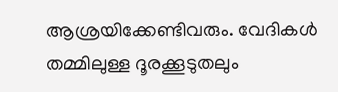ആശ്രയിക്കേണ്ടിവരും. വേദികള്‍ തമ്മിലുള്ള ദൂരക്കൂടുതലും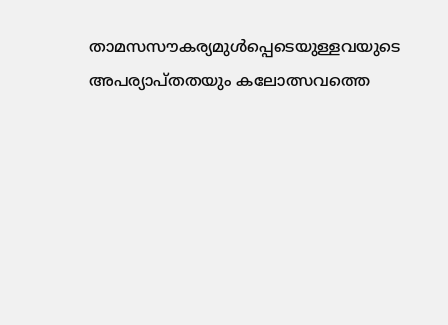താമസസൗകര്യമുള്‍പ്പെടെയുള്ളവയുടെ അപര്യാപ്തതയും കലോത്സവത്തെ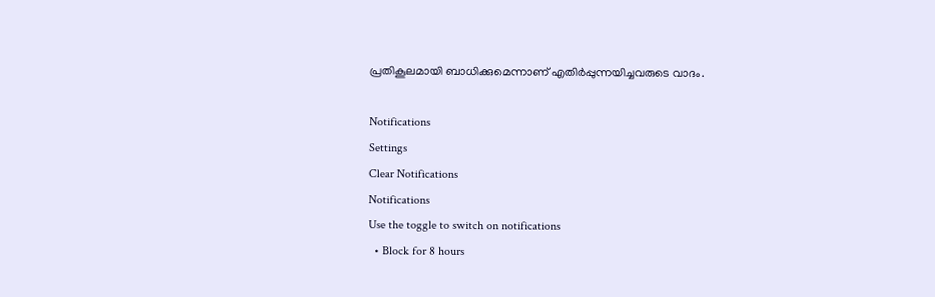പ്രതികൂലമായി ബാധിക്കുമെന്നാണ് എതിര്‍പ്പുന്നയിച്ചവരുടെ വാദം.

Notifications
Settings
Clear Notifications
Notifications
Use the toggle to switch on notifications
  • Block for 8 hours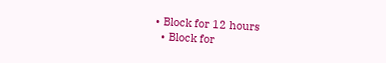• Block for 12 hours
  • Block for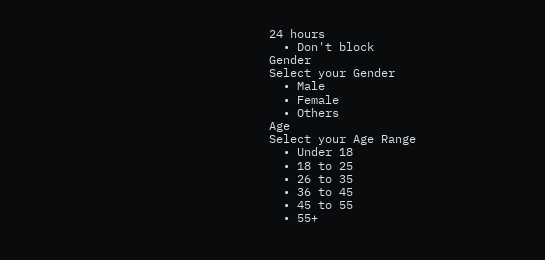24 hours
  • Don't block
Gender
Select your Gender
  • Male
  • Female
  • Others
Age
Select your Age Range
  • Under 18
  • 18 to 25
  • 26 to 35
  • 36 to 45
  • 45 to 55
  • 55+